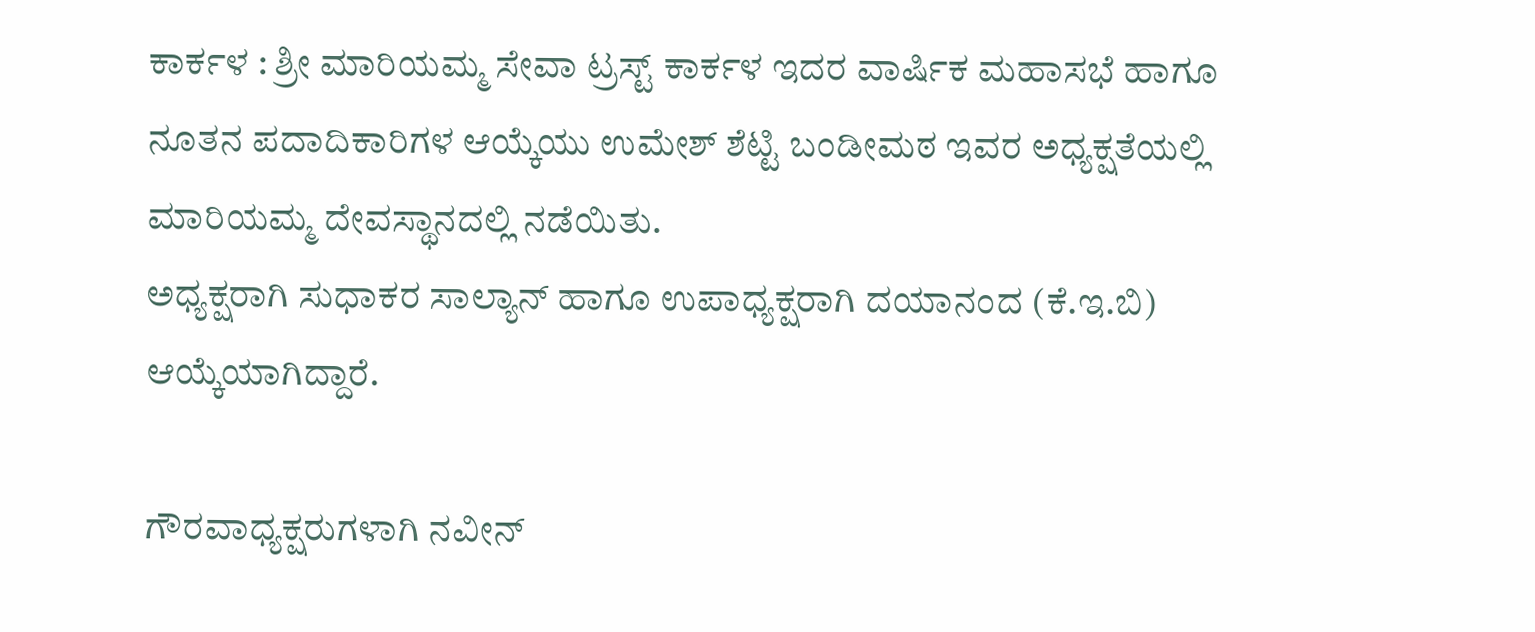ಕಾರ್ಕಳ : ಶ್ರೀ ಮಾರಿಯಮ್ಮ ಸೇವಾ ಟ್ರಸ್ಟ್ ಕಾರ್ಕಳ ಇದರ ವಾರ್ಷಿಕ ಮಹಾಸಭೆ ಹಾಗೂ ನೂತನ ಪದಾದಿಕಾರಿಗಳ ಆಯ್ಕೆಯು ಉಮೇಶ್ ಶೆಟ್ಟಿ ಬಂಡೀಮಠ ಇವರ ಅಧ್ಯಕ್ಷತೆಯಲ್ಲಿ ಮಾರಿಯಮ್ಮ ದೇವಸ್ಥಾನದಲ್ಲಿ ನಡೆಯಿತು.
ಅಧ್ಯಕ್ಷರಾಗಿ ಸುಧಾಕರ ಸಾಲ್ಯಾನ್ ಹಾಗೂ ಉಪಾಧ್ಯಕ್ಷರಾಗಿ ದಯಾನಂದ (ಕೆ.ಇ.ಬಿ) ಆಯ್ಕೆಯಾಗಿದ್ದಾರೆ.

ಗೌರವಾಧ್ಯಕ್ಷರುಗಳಾಗಿ ನವೀನ್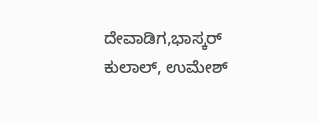ದೇವಾಡಿಗ,ಭಾಸ್ಕರ್ ಕುಲಾಲ್, ಉಮೇಶ್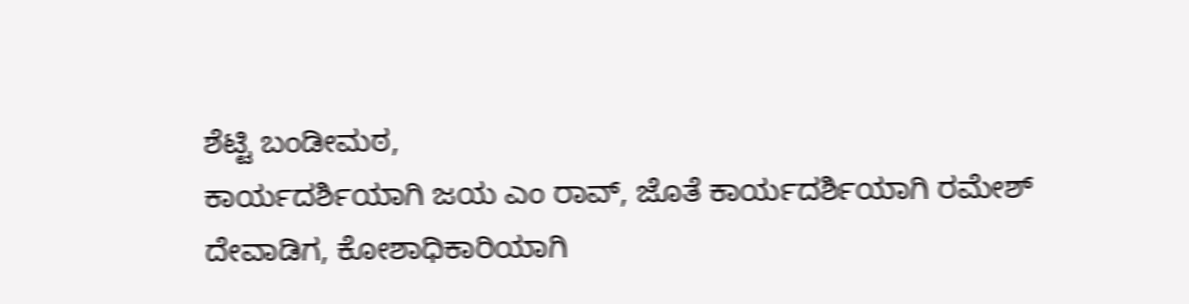ಶೆಟ್ಟಿ ಬಂಡೀಮಠ,
ಕಾರ್ಯದರ್ಶಿಯಾಗಿ ಜಯ ಎಂ ರಾವ್, ಜೊತೆ ಕಾರ್ಯದರ್ಶಿಯಾಗಿ ರಮೇಶ್ ದೇವಾಡಿಗ, ಕೋಶಾಧಿಕಾರಿಯಾಗಿ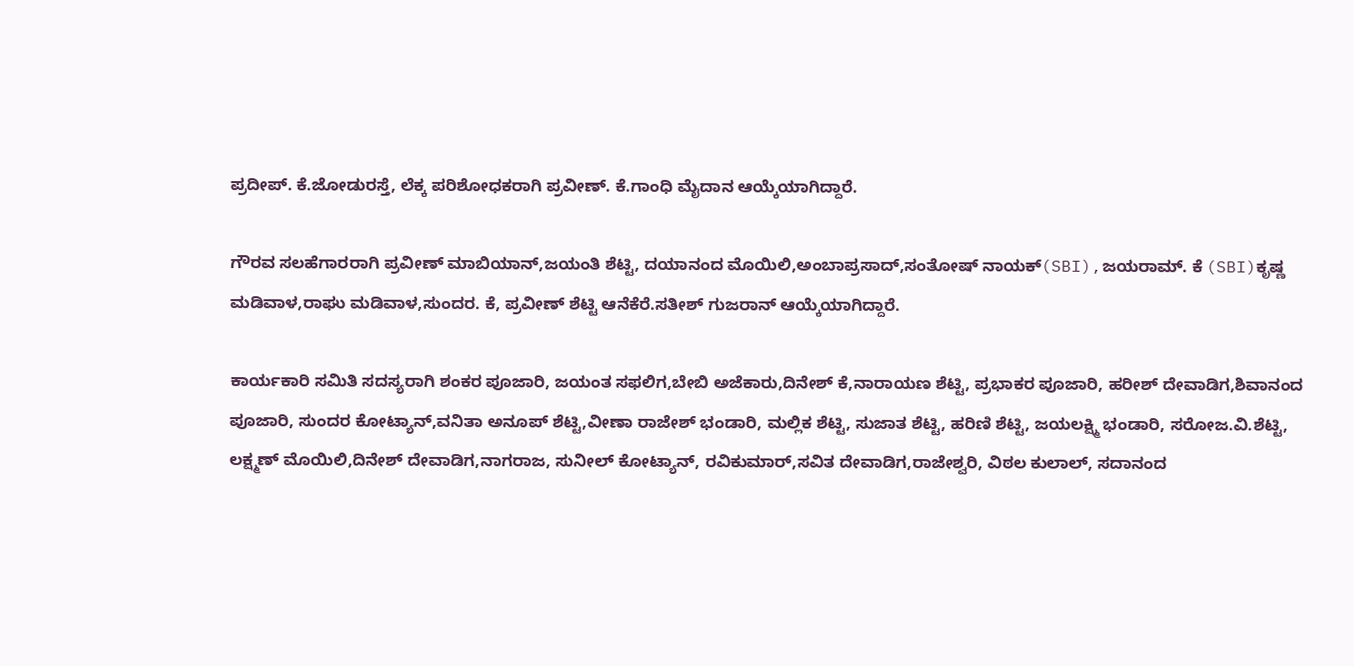ಪ್ರದೀಪ್. ಕೆ.ಜೋಡುರಸ್ತೆ, ಲೆಕ್ಕ ಪರಿಶೋಧಕರಾಗಿ ಪ್ರವೀಣ್. ಕೆ.ಗಾಂಧಿ ಮೈದಾನ ಆಯ್ಕೆಯಾಗಿದ್ದಾರೆ.

ಗೌರವ ಸಲಹೆಗಾರರಾಗಿ ಪ್ರವೀಣ್ ಮಾಬಿಯಾನ್,ಜಯಂತಿ ಶೆಟ್ಟಿ, ದಯಾನಂದ ಮೊಯಿಲಿ,ಅಂಬಾಪ್ರಸಾದ್,ಸಂತೋಷ್ ನಾಯಕ್(SBI),ಜಯರಾಮ್. ಕೆ (SBI)ಕೃಷ್ಣ ಮಡಿವಾಳ,ರಾಘು ಮಡಿವಾಳ,ಸುಂದರ. ಕೆ, ಪ್ರವೀಣ್ ಶೆಟ್ಟಿ ಆನೆಕೆರೆ.ಸತೀಶ್ ಗುಜರಾನ್ ಆಯ್ಕೆಯಾಗಿದ್ದಾರೆ.

ಕಾರ್ಯಕಾರಿ ಸಮಿತಿ ಸದಸ್ಯರಾಗಿ ಶಂಕರ ಪೂಜಾರಿ, ಜಯಂತ ಸಫಲಿಗ,ಬೇಬಿ ಅಜೆಕಾರು,ದಿನೇಶ್ ಕೆ,ನಾರಾಯಣ ಶೆಟ್ಟಿ, ಪ್ರಭಾಕರ ಪೂಜಾರಿ, ಹರೀಶ್ ದೇವಾಡಿಗ,ಶಿವಾನಂದ ಪೂಜಾರಿ, ಸುಂದರ ಕೋಟ್ಯಾನ್,ವನಿತಾ ಅನೂಪ್ ಶೆಟ್ಟಿ,ವೀಣಾ ರಾಜೇಶ್ ಭಂಡಾರಿ, ಮಲ್ಲಿಕ ಶೆಟ್ಟಿ, ಸುಜಾತ ಶೆಟ್ಟಿ, ಹರಿಣಿ ಶೆಟ್ಟಿ, ಜಯಲಕ್ಷ್ಮಿ ಭಂಡಾರಿ, ಸರೋಜ.ವಿ.ಶೆಟ್ಟಿ, ಲಕ್ಷ್ಮಣ್ ಮೊಯಿಲಿ,ದಿನೇಶ್ ದೇವಾಡಿಗ,ನಾಗರಾಜ, ಸುನೀಲ್ ಕೋಟ್ಯಾನ್, ರವಿಕುಮಾರ್,ಸವಿತ ದೇವಾಡಿಗ,ರಾಜೇಶ್ವರಿ, ವಿಠಲ ಕುಲಾಲ್, ಸದಾನಂದ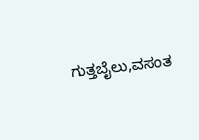ಗುತ್ತಬೈಲು,ವಸಂತ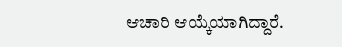ಆಚಾರಿ ಆಯ್ಕೆಯಾಗಿದ್ದಾರೆ.